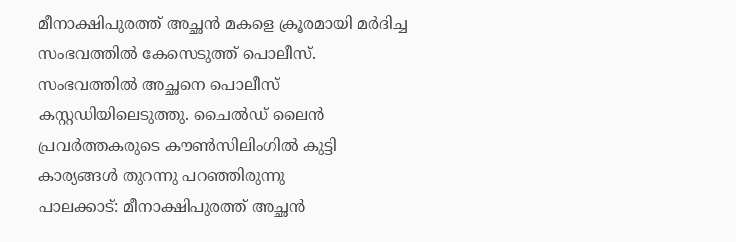മീനാക്ഷിപുരത്ത് അച്ഛൻ മകളെ ക്രൂരമായി മർദിച്ച സംഭവത്തിൽ കേസെടുത്ത് പൊലീസ്. സംഭവത്തിൽ അച്ഛനെ പൊലീസ് കസ്റ്റഡിയിലെടുത്തു. ചൈൽഡ് ലൈൻ പ്രവർത്തകരുടെ കൗൺസിലിംഗിൽ കുട്ടി കാര്യങ്ങൾ തുറന്നു പറഞ്ഞിരുന്നു
പാലക്കാട്: മീനാക്ഷിപുരത്ത് അച്ഛൻ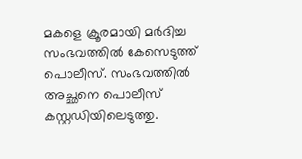മകളെ ക്രൂരമായി മർദിച്ച സംഭവത്തിൽ കേസെടുത്ത് പൊലീസ്. സംഭവത്തിൽ അച്ഛനെ പൊലീസ് കസ്റ്റഡിയിലെടുത്തു.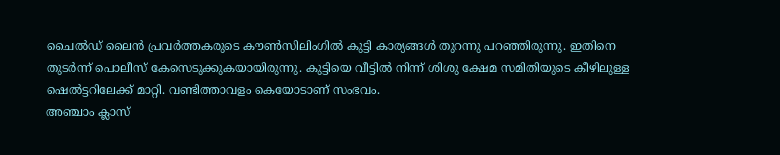ചൈൽഡ് ലൈൻ പ്രവർത്തകരുടെ കൗൺസിലിംഗിൽ കുട്ടി കാര്യങ്ങൾ തുറന്നു പറഞ്ഞിരുന്നു. ഇതിനെ തുടർന്ന് പൊലീസ് കേസെടുക്കുകയായിരുന്നു. കുട്ടിയെ വീട്ടിൽ നിന്ന് ശിശു ക്ഷേമ സമിതിയുടെ കീഴിലുള്ള ഷെൽട്ടറിലേക്ക് മാറ്റി. വണ്ടിത്താവളം കെയോടാണ് സംഭവം.
അഞ്ചാം ക്ലാസ്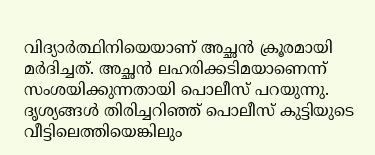വിദ്യാർത്ഥിനിയെയാണ് അച്ഛൻ ക്രൂരമായി മർദിച്ചത്. അച്ഛൻ ലഹരിക്കടിമയാണെന്ന് സംശയിക്കുന്നതായി പൊലീസ് പറയുന്നു. ദൃശ്യങ്ങൾ തിരിച്ചറിഞ്ഞ് പൊലീസ് കുട്ടിയുടെ വീട്ടിലെത്തിയെങ്കിലും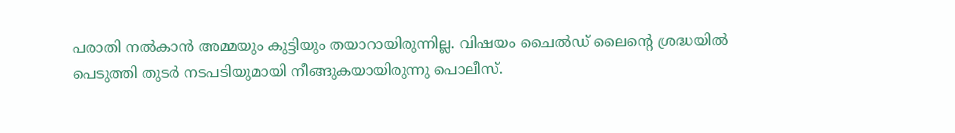പരാതി നൽകാൻ അമ്മയും കുട്ടിയും തയാറായിരുന്നില്ല. വിഷയം ചൈൽഡ് ലൈന്റെ ശ്രദ്ധയിൽ പെടുത്തി തുടർ നടപടിയുമായി നീങ്ങുകയായിരുന്നു പൊലീസ്.